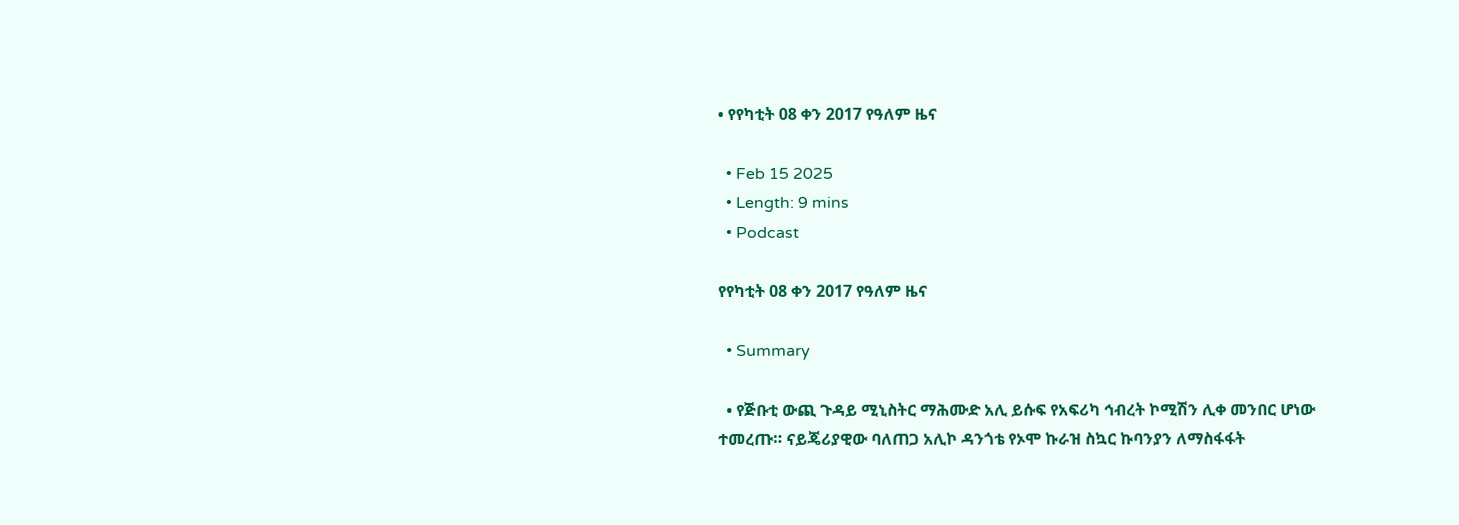• የየካቲት 08 ቀን 2017 የዓለም ዜና

  • Feb 15 2025
  • Length: 9 mins
  • Podcast

የየካቲት 08 ቀን 2017 የዓለም ዜና

  • Summary

  • የጅቡቲ ውጪ ጉዳይ ሚኒስትር ማሕሙድ አሊ ይሱፍ የአፍሪካ ኅብረት ኮሚሽን ሊቀ መንበር ሆነው ተመረጡ። ናይጄሪያዊው ባለጠጋ አሊኮ ዳንጎቴ የኦሞ ኩራዝ ስኳር ኩባንያን ለማስፋፋት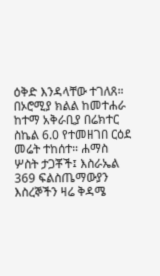ዕቅድ እንዳላቸው ተገለጸ። በኦሮሚያ ክልል ከመተሐራ ከተማ አቅራቢያ በሬክተር ስኬል 6.0 የተመዘገበ ርዕደ መሬት ተከሰተ። ሐማስ ሦስት ታጋቾች፤ እስራኤል 369 ፍልስጤማውያን እስረኞችን ዛሬ ቅዳሜ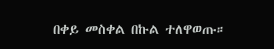በቀይ መስቀል በኩል ተለዋወጡ።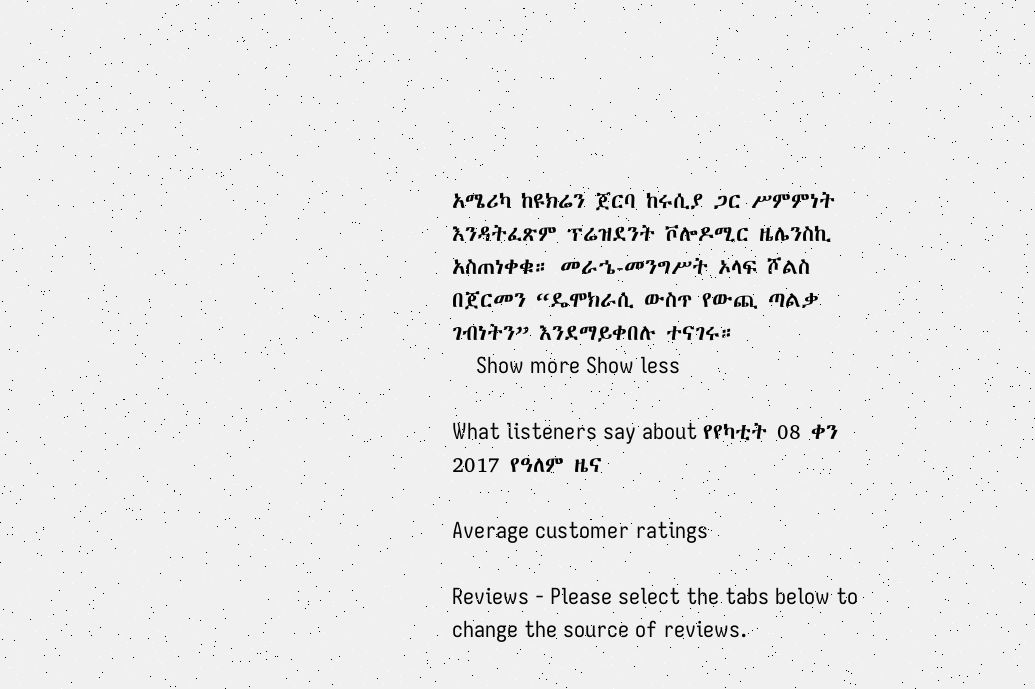አሜሪካ ከዩክሬን ጀርባ ከሩሲያ ጋር ሥምምነት እንዳትፈጽም ፕሬዝደንት ቮሎዶሚር ዜሌንስኪ አስጠነቀቁ። መራኄ-መንግሥት ኦላፍ ሾልስ በጀርመን “ዴሞክራሲ ውስጥ የውጪ ጣልቃ ገብነትን” እንደማይቀበሉ ተናገሩ።
    Show more Show less

What listeners say about የየካቲት 08 ቀን 2017 የዓለም ዜና

Average customer ratings

Reviews - Please select the tabs below to change the source of reviews.